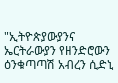"ኢትዮጵያውያንና ኤርትራውያን የዘንድሮውን ዕንቁጣጣሽ አብረን ሲድኒ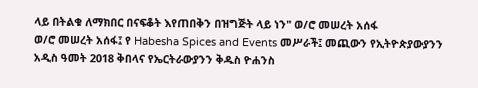ላይ በትልቁ ለማክበር በናፍቆት እየጠበቅን በዝግጅት ላይ ነን" ወ/ሮ መሠረት አሰፋ
ወ/ሮ መሠረት አሰፋ፤ የ Habesha Spices and Events መሥራች፤ መጪውን የኢትዮጵያውያንን አዲስ ዓመት 2018 ቅበላና የኤርትራውያንን ቅዱስ ዮሐንስ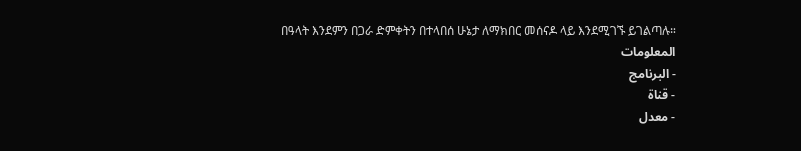በዓላት እንደምን በጋራ ድምቀትን በተላበሰ ሁኔታ ለማክበር መሰናዶ ላይ እንደሚገኙ ይገልጣሉ።
المعلومات
- البرنامج
- قناة
- معدل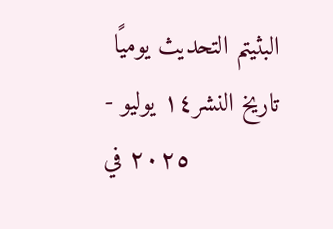البثيتم التحديث يوميًا
- تاريخ النشر١٤ يوليو ٢٠٢٥ في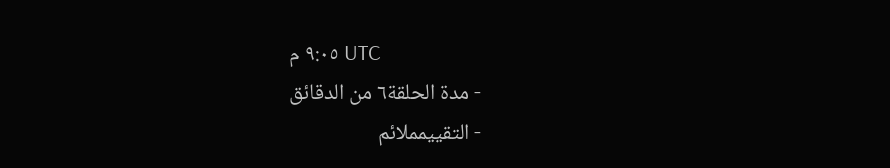٩:٠٥ م UTC
- مدة الحلقة٦ من الدقائق
- التقييمملائم